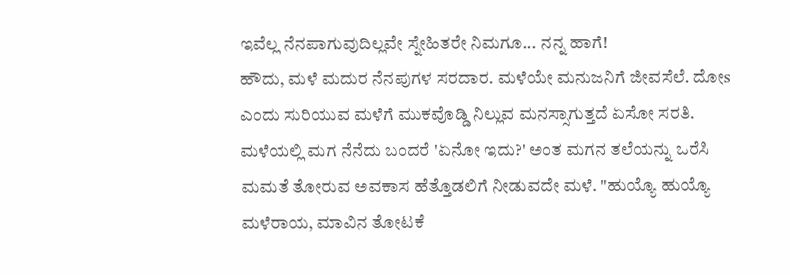ಇವೆಲ್ಲ ನೆನಪಾಗುವುದಿಲ್ಲವೇ ಸ್ನೇಹಿತರೇ ನಿಮಗೂ... ನನ್ನ ಹಾಗೆ!
ಹೌದು, ಮಳೆ ಮದುರ ನೆನಪುಗಳ ಸರದಾರ. ಮಳೆಯೇ ಮನುಜನಿಗೆ ಜೀವಸೆಲೆ. ದೋs ಎಂದು ಸುರಿಯುವ ಮಳೆಗೆ ಮುಕವೊಡ್ಡಿ ನಿಲ್ಲುವ ಮನಸ್ಸಾಗುತ್ತದೆ ಏಸೋ ಸರತಿ. ಮಳೆಯಲ್ಲಿ ಮಗ ನೆನೆದು ಬಂದರೆ 'ಏನೋ ಇದು?' ಅಂತ ಮಗನ ತಲೆಯನ್ನು ಒರೆಸಿ ಮಮತೆ ತೋರುವ ಅವಕಾಸ ಹೆತ್ತೊಡಲಿಗೆ ನೀಡುವದೇ ಮಳೆ. "ಹುಯ್ಯೊ ಹುಯ್ಯೊ ಮಳೆರಾಯ, ಮಾವಿನ ತೋಟಕೆ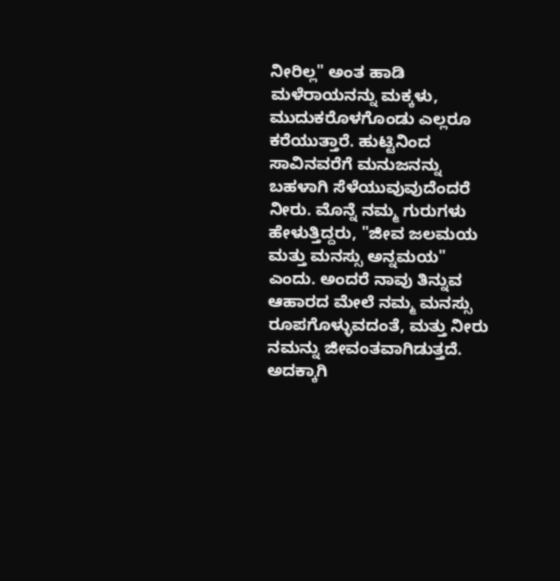ನೀರಿಲ್ಲ" ಅಂತ ಹಾಡಿ ಮಳೆರಾಯನನ್ನು ಮಕ್ಕಳು, ಮುದುಕರೊಳಗೊಂಡು ಎಲ್ಲರೂ ಕರೆಯುತ್ತಾರೆ. ಹುಟ್ಟಿನಿಂದ ಸಾವಿನವರೆಗೆ ಮನುಜನನ್ನು ಬಹಳಾಗಿ ಸೆಳೆಯುವುವುದೆಂದರೆ ನೀರು. ಮೊನ್ನೆ ನಮ್ಮ ಗುರುಗಳು ಹೇಳುತ್ತಿದ್ದರು, "ಜೀವ ಜಲಮಯ ಮತ್ತು ಮನಸ್ಸು ಅನ್ನಮಯ" ಎಂದು. ಅಂದರೆ ನಾವು ತಿನ್ನುವ ಆಹಾರದ ಮೇಲೆ ನಮ್ಮ ಮನಸ್ಸು ರೂಪಗೊಳ್ಳುವದಂತೆ, ಮತ್ತು ನೀರು ನಮನ್ನು ಜೀವಂತವಾಗಿಡುತ್ತದೆ. ಅದಕ್ಕಾಗಿ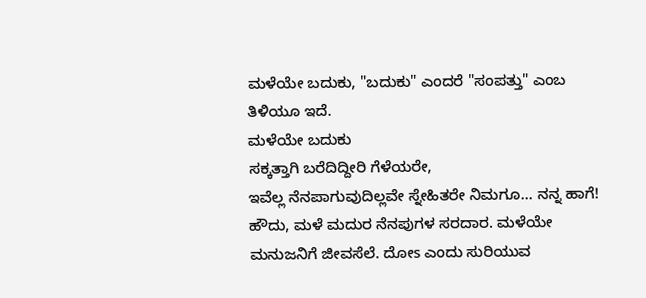ಮಳೆಯೇ ಬದುಕು, "ಬದುಕು" ಎಂದರೆ "ಸಂಪತ್ತು" ಎಂಬ ತಿಳಿಯೂ ಇದೆ.
ಮಳೆಯೇ ಬದುಕು
ಸಕ್ಕತ್ತಾಗಿ ಬರೆದಿದ್ದೀರಿ ಗೆಳೆಯರೇ,
ಇವೆಲ್ಲ ನೆನಪಾಗುವುದಿಲ್ಲವೇ ಸ್ನೇಹಿತರೇ ನಿಮಗೂ... ನನ್ನ ಹಾಗೆ!
ಹೌದು, ಮಳೆ ಮದುರ ನೆನಪುಗಳ ಸರದಾರ. ಮಳೆಯೇ ಮನುಜನಿಗೆ ಜೀವಸೆಲೆ. ದೋs ಎಂದು ಸುರಿಯುವ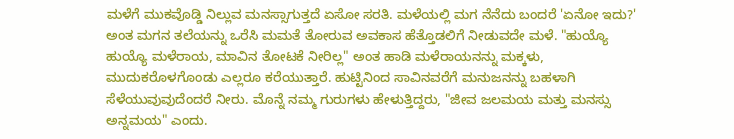ಮಳೆಗೆ ಮುಕವೊಡ್ಡಿ ನಿಲ್ಲುವ ಮನಸ್ಸಾಗುತ್ತದೆ ಏಸೋ ಸರತಿ. ಮಳೆಯಲ್ಲಿ ಮಗ ನೆನೆದು ಬಂದರೆ 'ಏನೋ ಇದು?' ಅಂತ ಮಗನ ತಲೆಯನ್ನು ಒರೆಸಿ ಮಮತೆ ತೋರುವ ಅವಕಾಸ ಹೆತ್ತೊಡಲಿಗೆ ನೀಡುವದೇ ಮಳೆ. "ಹುಯ್ಯೊ ಹುಯ್ಯೊ ಮಳೆರಾಯ, ಮಾವಿನ ತೋಟಕೆ ನೀರಿಲ್ಲ" ಅಂತ ಹಾಡಿ ಮಳೆರಾಯನನ್ನು ಮಕ್ಕಳು, ಮುದುಕರೊಳಗೊಂಡು ಎಲ್ಲರೂ ಕರೆಯುತ್ತಾರೆ. ಹುಟ್ಟಿನಿಂದ ಸಾವಿನವರೆಗೆ ಮನುಜನನ್ನು ಬಹಳಾಗಿ ಸೆಳೆಯುವುವುದೆಂದರೆ ನೀರು. ಮೊನ್ನೆ ನಮ್ಮ ಗುರುಗಳು ಹೇಳುತ್ತಿದ್ದರು, "ಜೀವ ಜಲಮಯ ಮತ್ತು ಮನಸ್ಸು ಅನ್ನಮಯ" ಎಂದು.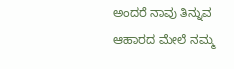ಅಂದರೆ ನಾವು ತಿನ್ನುವ ಆಹಾರದ ಮೇಲೆ ನಮ್ಮ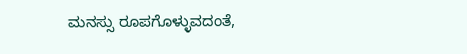ಮನಸ್ಸು ರೂಪಗೊಳ್ಳುವದಂತೆ,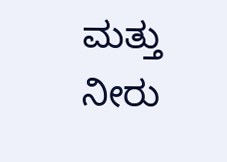ಮತ್ತು ನೀರು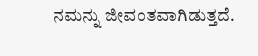ನಮನ್ನು ಜೀವಂತವಾಗಿಡುತ್ತದೆ.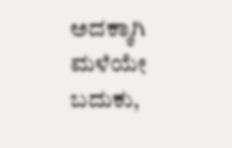ಅದಕ್ಕಾಗಿ ಮಳೆಯೇ ಬದುಕು,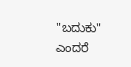"ಬದುಕು" ಎಂದರೆ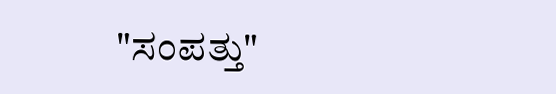"ಸಂಪತ್ತು"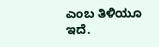ಎಂಬ ತಿಳಿಯೂ ಇದೆ.